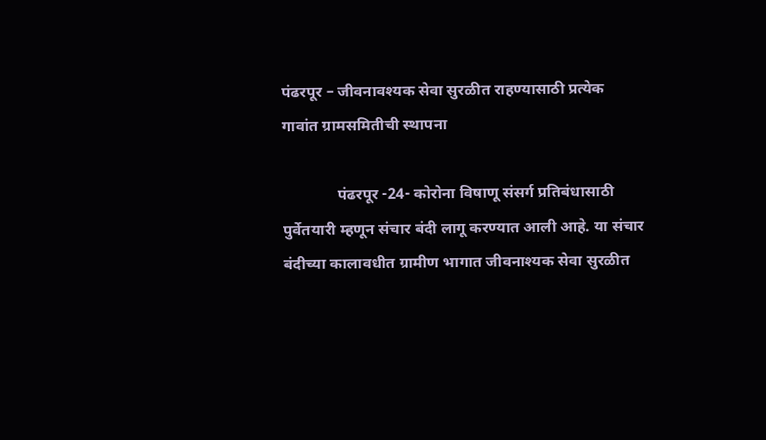पंढरपूर – जीवनावश्यक सेवा सुरळीत राहण्यासाठी प्रत्येक गावांत ग्रामसमितीची स्थापना

              पंढरपूर -24- कोरोना विषाणू संसर्ग प्रतिबंधासाठी पुर्वेतयारी म्हणून संचार बंदी लागू करण्यात आली आहे. या संचार बंदीच्या कालावधीत ग्रामीण भागात जीवनाश्यक सेवा सुरळीत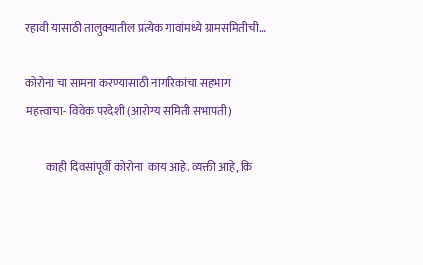रहावी यासाठी तालुक्यातील प्रत्येक गावांमध्ये ग्रामसमितीची…

कोरोना चा सामना करण्यासाठी नागरिकांचा सहभाग महत्त्वाचा- विवेक परदेशी (आरोग्य समिती सभापती)

         काही दिवसांपूर्वी कोरोना  काय आहे. व्यक्ती आहे, कि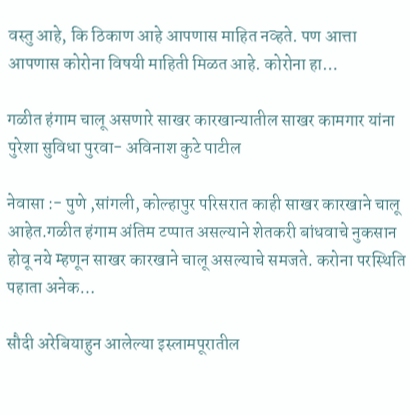वस्तु आहे, कि ठिकाण आहे आपणास माहित नव्हते. पण आत्ता आपणास कोरोना विषयी माहिती मिळत आहे. कोरोना हा…

गळीत हंगाम चालू असणारे साखर कारखान्यातील साखर कामगार यांना पुरेशा सुविधा पुरवा- अविनाश कुटे पाटील

नेवासा :- पुणे ,सांगली, कोल्हापुर परिसरात काही साखर कारखाने चालू आहेत.गळीत हंगाम अंतिम टप्पात असल्याने शेतकरी बांधवाचे नुकसान होवू नये म्हणून साखर कारखाने चालू असल्याचे समजते. करोना परस्थिति पहाता अनेक…

सौदी अरेबियाहुन आलेल्या इस्लामपूरातील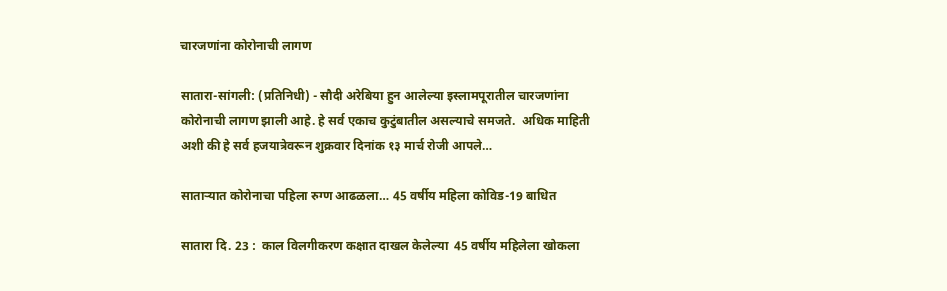चारजणांना कोरोनाची लागण

सातारा-सांगली: (प्रतिनिधी) - सौदी अरेबिया हुन आलेल्या इस्लामपूरातील चारजणांना कोरोनाची लागण झाली आहे. हे सर्व एकाच कुटुंबातील असल्याचे समजते.  अधिक माहिती अशी की हे सर्व हजयात्रेवरून शुक्रवार दिनांक १३ मार्च रोजी आपले…

साताऱ्यात कोरोनाचा पहिला रुग्ण आढळला… 45 वर्षीय महिला कोविड-19 बाधित

सातारा दि. 23 :  काल विलगीकरण कक्षात दाखल केलेल्या  45 वर्षीय महिलेला खोकला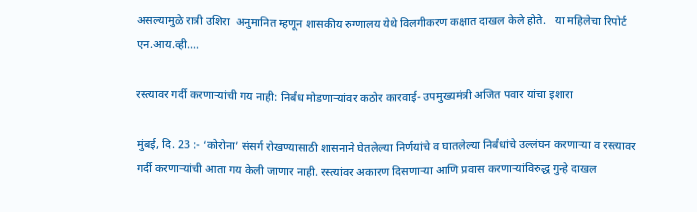असल्यामुळे रात्री उशिरा  अनुमानित म्हणून शासकीय रुग्णालय येथे विलगीकरण कक्षात दाखल केले होते.   या महिलेचा रिपोर्ट एन.आय.व्ही.…

रस्त्यावर गर्दी करणाऱ्यांची गय नाही: निर्बंध मोडणाऱ्यांवर कठोर कारवाई- उपमुख्यमंत्री अजित पवार यांचा इशारा

मुंबई, दि. 23 :- ‘कोरोना’ संसर्ग रोखण्यासाठी शासनाने घेतलेल्या निर्णयांचे व घातलेल्या निर्बंधांचे उल्लंघन करणाऱ्या व रस्त्यावर गर्दी करणाऱ्यांची आता गय केली जाणार नाही. रस्त्यांवर अकारण दिसणाऱ्या आणि प्रवास करणाऱ्यांविरुद्ध गुन्हे दाखल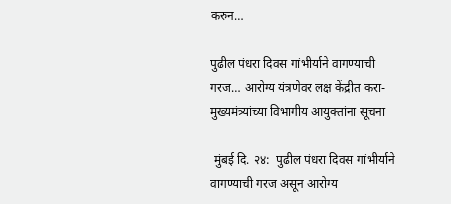करुन…

पुढील पंधरा दिवस गांभीर्याने वागण्याची गरज… आरोग्‍य यंत्रणेवर लक्ष केंद्रीत करा- मुख्यमंत्र्यांच्या विभागीय आयुक्तांना सूचना

 मुंबई दि. २४:  पुढील पंधरा दिवस गांभीर्याने वागण्याची गरज असून आरोग्य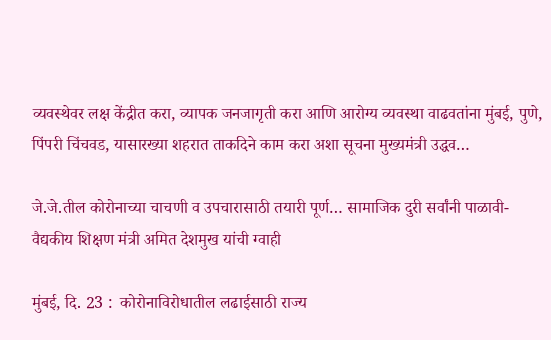व्यवस्थेवर लक्ष केंद्रीत करा, व्यापक जनजागृती करा आणि आरोग्य व्यवस्था वाढवतांना मुंबई, पुणे, पिंपरी चिंचवड, यासारख्या शहरात ताकदिने काम करा अशा सूचना मुख्यमंत्री उद्धव…

जे.जे.तील कोरोनाच्या चाचणी व उपचारासाठी तयारी पूर्ण… सामाजिक दुरी सर्वांनी पाळावी- वैद्यकीय शिक्षण मंत्री अमित देशमुख यांची ग्वाही

मुंबई, दि. 23 :  कोरोनाविरोधातील लढाईसाठी राज्य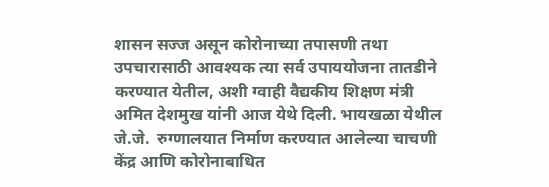शासन सज्ज असून कोरोनाच्या तपासणी तथा उपचारासाठी आवश्यक त्या सर्व उपाययोजना तातडीने करण्यात येतील, अशी ग्वाही वैद्यकीय शिक्षण मंत्री अमित देशमुख यांनी आज येथे दिली. भायखळा येथील जे.जे.  रुग्णालयात निर्माण करण्यात आलेल्या चाचणी केंद्र आणि कोरोनाबाधित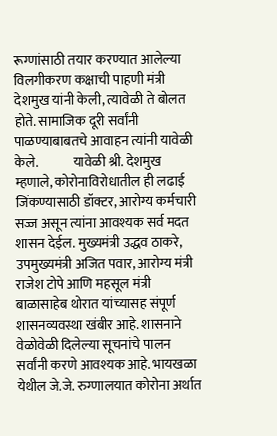रूग्णांसाठी तयार करण्यात आलेल्या विलगीकरण कक्षाची पाहणी मंत्री देशमुख यांनी केली, त्यावेळी ते बोलत होते. सामाजिक दूरी सर्वांनी पाळण्याबाबतचे आवाहन त्यांनी यावेळी केले.             यावेळी श्री. देशमुख म्हणाले, कोरोनाविरोधातील ही लढाई जिंकण्यासाठी डॉक्टर, आरोग्य कर्मचारी सज्ज असून त्यांना आवश्यक सर्व मदत शासन देईल. मुख्यमंत्री उद्धव ठाकरे, उपमुख्यमंत्री अजित पवार, आरोग्य मंत्री राजेश टोपे आणि महसूल मंत्री बाळासाहेब थोरात यांच्यासह संपूर्ण शासनव्यवस्था खंबीर आहे. शासनाने वेळोवेळी दिलेल्या सूचनांचे पालन सर्वांनी करणे आवश्यक आहे. भायखळा येथील जे.जे. रुग्णालयात कोरोना अर्थात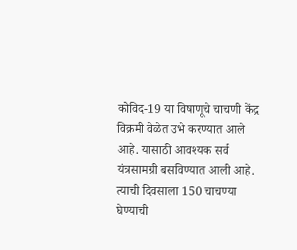कोविद-19 या विषाणूचे चाचणी केंद्र  विक्रमी वेळेत उभे करण्यात आले आहे. यासाठी आवश्यक सर्व यंत्रसामग्री बसविण्यात आली आहे. त्याची दिवसाला 150 चाचण्या घेण्याची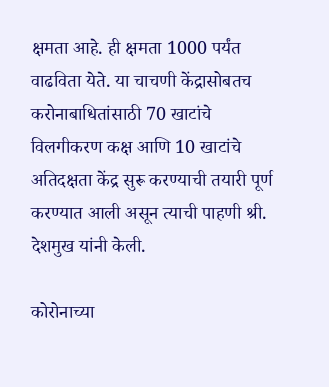क्षमता आहे. ही क्षमता 1000 पर्यंत वाढविता येते. या चाचणी केंद्रासोबतच करोनाबाधितांसाठी 70 खाटांचे विलगीकरण कक्ष आणि 10 खाटांचे अतिदक्षता केंद्र सुरू करण्याची तयारी पूर्ण करण्यात आली असून त्याची पाहणी श्री. देशमुख यांनी केली.

कोरोनाच्या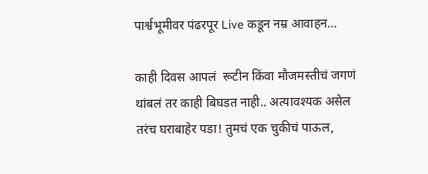पार्श्वभूमीवर पंढरपूर Live कडून नम्र आवाहन…

काही दिवस आपलं  रूटीन किंवा मौजमस्तीचं जगणं थांबलं तर काही बिघडत नाही.. अत्यावश्यक असेल तरंच घराबाहेर पडा! तुमचं एक चुकीचं पाऊल,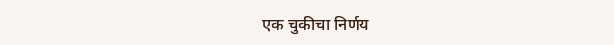एक चुकीचा निर्णय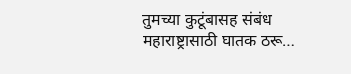तुमच्या कुटूंबासह संबंध महाराष्ट्रासाठी घातक ठरू…